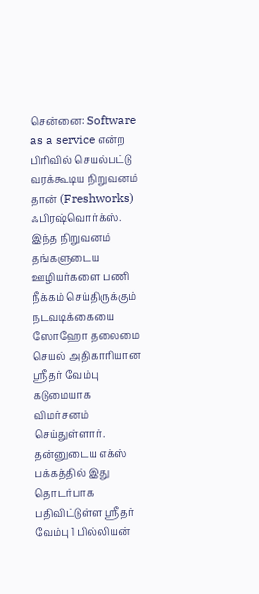சென்னை: Software as a service என்ற பிரிவில் செயல்பட்டு வரக்கூடிய நிறுவனம் தான் (Freshworks) ஃபிரஷ்வொர்க்ஸ். இந்த நிறுவனம் தங்களுடைய ஊழியர்களை பணி நீக்கம் செய்திருக்கும் நடவடிக்கையை ஸோஹோ தலைமை செயல் அதிகாரியான ஸ்ரீதர் வேம்பு கடுமையாக விமர்சனம் செய்துள்ளார்.
தன்னுடைய எக்ஸ் பக்கத்தில் இது தொடர்பாக பதிவிட்டுள்ள ஸ்ரீதர் வேம்பு 1 பில்லியன்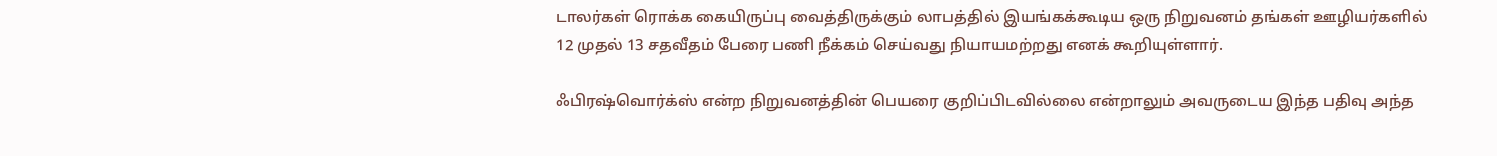டாலர்கள் ரொக்க கையிருப்பு வைத்திருக்கும் லாபத்தில் இயங்கக்கூடிய ஒரு நிறுவனம் தங்கள் ஊழியர்களில் 12 முதல் 13 சதவீதம் பேரை பணி நீக்கம் செய்வது நியாயமற்றது எனக் கூறியுள்ளார்.

ஃபிரஷ்வொர்க்ஸ் என்ற நிறுவனத்தின் பெயரை குறிப்பிடவில்லை என்றாலும் அவருடைய இந்த பதிவு அந்த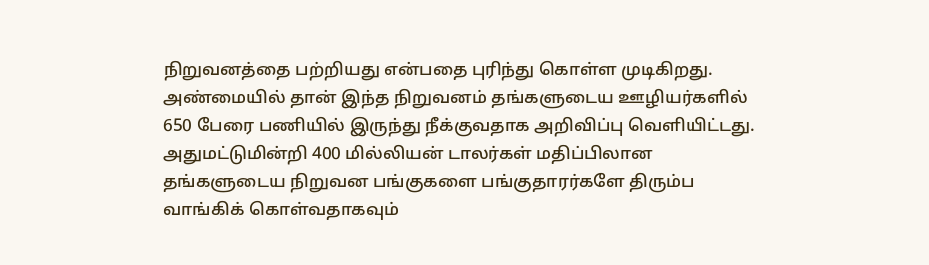நிறுவனத்தை பற்றியது என்பதை புரிந்து கொள்ள முடிகிறது. அண்மையில் தான் இந்த நிறுவனம் தங்களுடைய ஊழியர்களில் 650 பேரை பணியில் இருந்து நீக்குவதாக அறிவிப்பு வெளியிட்டது.
அதுமட்டுமின்றி 400 மில்லியன் டாலர்கள் மதிப்பிலான தங்களுடைய நிறுவன பங்குகளை பங்குதாரர்களே திரும்ப வாங்கிக் கொள்வதாகவும்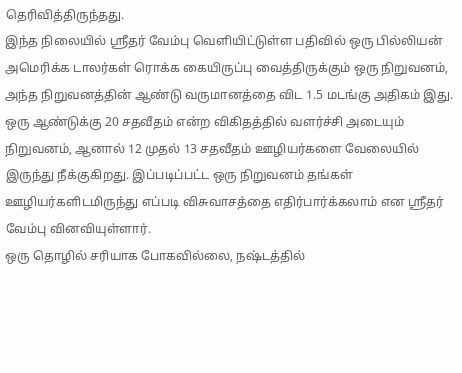தெரிவித்திருந்தது.
இந்த நிலையில் ஸ்ரீதர் வேம்பு வெளியிட்டுள்ள பதிவில் ஒரு பில்லியன் அமெரிக்க டாலர்கள் ரொக்க கையிருப்பு வைத்திருக்கும் ஒரு நிறுவனம், அந்த நிறுவனத்தின் ஆண்டு வருமானத்தை விட 1.5 மடங்கு அதிகம் இது.
ஒரு ஆண்டுக்கு 20 சதவீதம் என்ற விகிதத்தில் வளர்ச்சி அடையும் நிறுவனம், ஆனால் 12 முதல் 13 சதவீதம் ஊழியர்களை வேலையில் இருந்து நீக்குகிறது. இப்படிப்பட்ட ஒரு நிறுவனம் தங்கள் ஊழியர்களிடமிருந்து எப்படி விசுவாசத்தை எதிர்பார்க்கலாம் என ஸ்ரீதர் வேம்பு வினவியுள்ளார்.
ஒரு தொழில் சரியாக போகவில்லை, நஷ்டத்தில்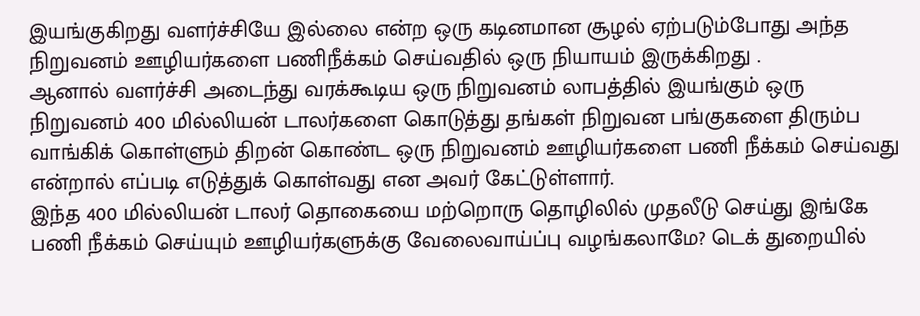இயங்குகிறது வளர்ச்சியே இல்லை என்ற ஒரு கடினமான சூழல் ஏற்படும்போது அந்த நிறுவனம் ஊழியர்களை பணிநீக்கம் செய்வதில் ஒரு நியாயம் இருக்கிறது .
ஆனால் வளர்ச்சி அடைந்து வரக்கூடிய ஒரு நிறுவனம் லாபத்தில் இயங்கும் ஒரு நிறுவனம் 400 மில்லியன் டாலர்களை கொடுத்து தங்கள் நிறுவன பங்குகளை திரும்ப வாங்கிக் கொள்ளும் திறன் கொண்ட ஒரு நிறுவனம் ஊழியர்களை பணி நீக்கம் செய்வது என்றால் எப்படி எடுத்துக் கொள்வது என அவர் கேட்டுள்ளார்.
இந்த 400 மில்லியன் டாலர் தொகையை மற்றொரு தொழிலில் முதலீடு செய்து இங்கே பணி நீக்கம் செய்யும் ஊழியர்களுக்கு வேலைவாய்ப்பு வழங்கலாமே? டெக் துறையில்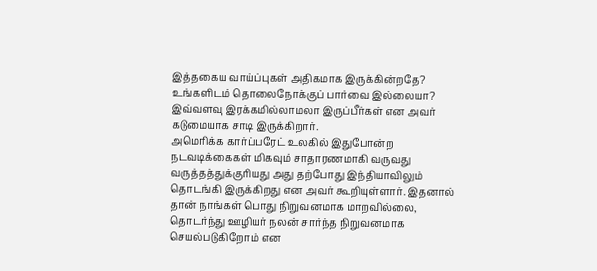இத்தகைய வாய்ப்புகள் அதிகமாக இருக்கின்றதே? உங்களிடம் தொலைநோக்குப் பார்வை இல்லையா? இவ்வளவு இரக்கமில்லாமலா இருப்பீர்கள் என அவர் கடுமையாக சாடி இருக்கிறார்.
அமெரிக்க கார்ப்பரேட் உலகில் இதுபோன்ற நடவடிக்கைகள் மிகவும் சாதாரணமாகி வருவது வருத்தத்துக்குரியது அது தற்போது இந்தியாவிலும் தொடங்கி இருக்கிறது என அவர் கூறியுள்ளார். இதனால் தான் நாங்கள் பொது நிறுவனமாக மாறவில்லை, தொடர்ந்து ஊழியர் நலன் சார்ந்த நிறுவனமாக செயல்படுகிறோம் என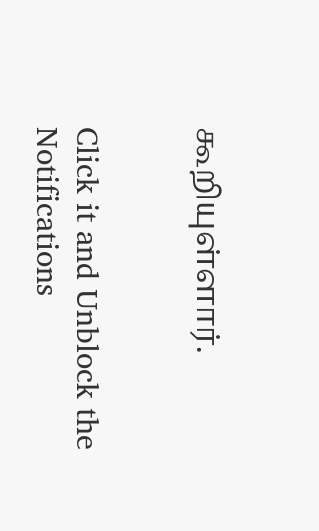கூறியுள்ளார்.


Click it and Unblock the Notifications